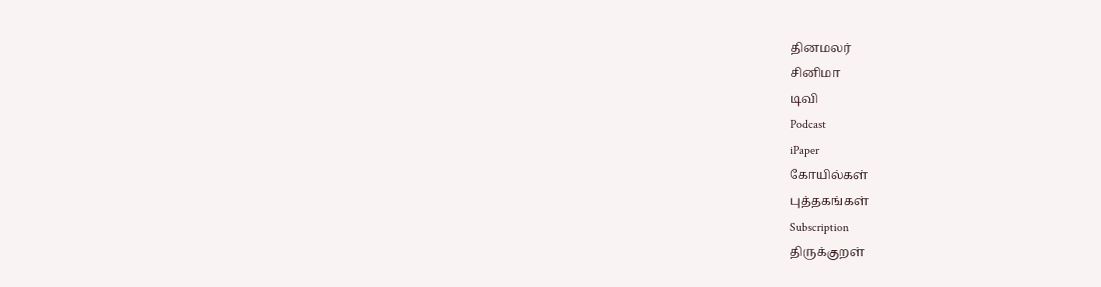தினமலர்
சினிமா
டிவி
Podcast
iPaper
கோயில்கள்
புத்தகங்கள்
Subscription
திருக்குறள்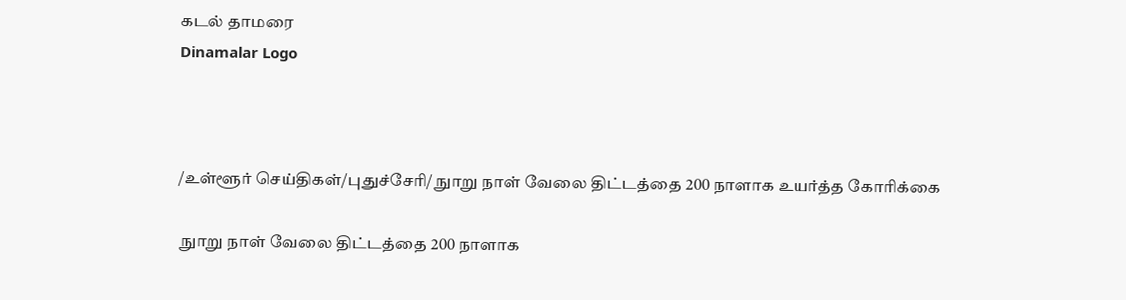கடல் தாமரை
Dinamalar Logo



/உள்ளூர் செய்திகள்/புதுச்சேரி/ நுாறு நாள் வேலை திட்டத்தை 200 நாளாக உயர்த்த கோரிக்கை

 நுாறு நாள் வேலை திட்டத்தை 200 நாளாக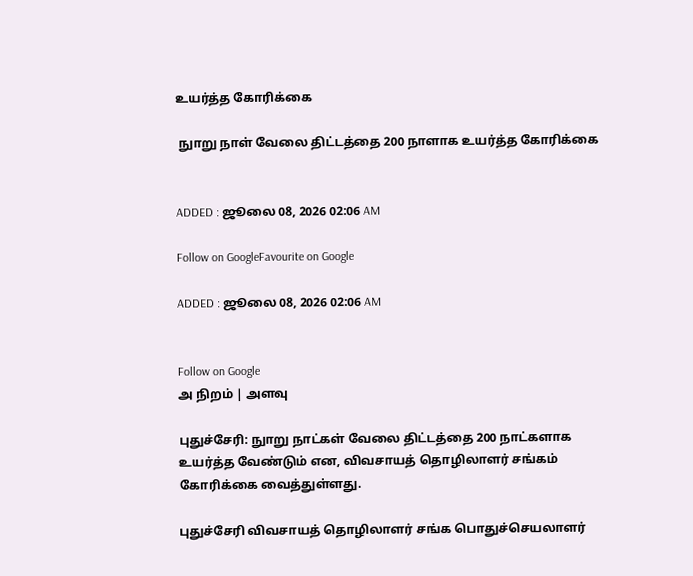உயர்த்த கோரிக்கை

 நுாறு நாள் வேலை திட்டத்தை 200 நாளாக உயர்த்த கோரிக்கை


ADDED : ஜூலை 08, 2026 02:06 AM

Follow on GoogleFavourite on Google

ADDED : ஜூலை 08, 2026 02:06 AM


Follow on Google
அ நிறம் | அளவு

புதுச்சேரி: நுாறு நாட்கள் வேலை திட்டத்தை 200 நாட்களாக உயர்த்த வேண்டும் என, விவசாயத் தொழிலாளர் சங்கம் கோரிக்கை வைத்துள்ளது.

புதுச்சேரி விவசாயத் தொழிலாளர் சங்க பொதுச்செயலாளர்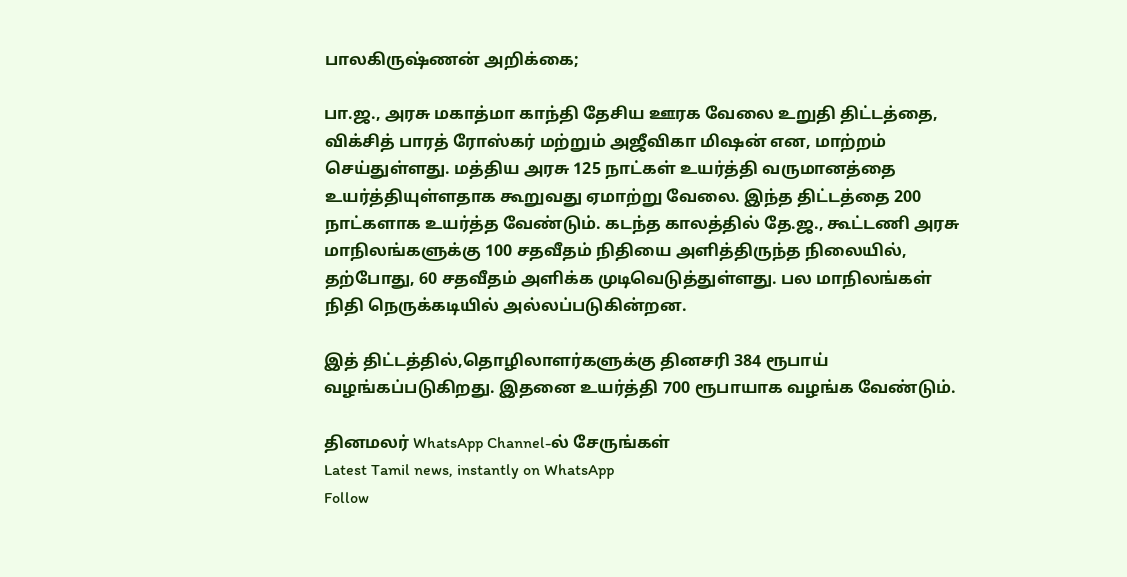பாலகிருஷ்ணன் அறிக்கை;

பா.ஜ., அரசு மகாத்மா காந்தி தேசிய ஊரக வேலை உறுதி திட்டத்தை, விக்சித் பாரத் ரோஸ்கர் மற்றும் அஜீவிகா மிஷன் என, மாற்றம் செய்துள்ளது. மத்திய அரசு 125 நாட்கள் உயர்த்தி வருமானத்தை உயர்த்தியுள்ளதாக கூறுவது ஏமாற்று வேலை. இந்த திட்டத்தை 200 நாட்களாக உயர்த்த வேண்டும். கடந்த காலத்தில் தே.ஜ., கூட்டணி அரசு மாநிலங்களுக்கு 100 சதவீதம் நிதியை அளித்திருந்த நிலையில், தற்போது, 60 சதவீதம் அளிக்க முடிவெடுத்துள்ளது. பல மாநிலங்கள் நிதி நெருக்கடியில் அல்லப்படுகின்றன.

இத் திட்டத்தில்,தொழிலாளர்களுக்கு தினசரி 384 ரூபாய் வழங்கப்படுகிறது. இதனை உயர்த்தி 700 ரூபாயாக வழங்க வேண்டும்.

தினமலர் WhatsApp Channel-ல் சேருங்கள்
Latest Tamil news, instantly on WhatsApp
Follow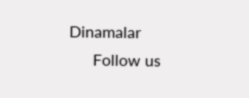Dinamalar
      Follow us